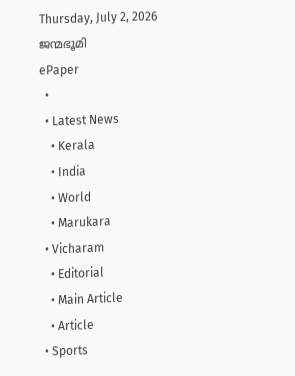Thursday, July 2, 2026
ജന്മഭൂമി
ePaper
  •
  • Latest News
    • Kerala
    • India
    • World
    • Marukara
  • Vicharam
    • Editorial
    • Main Article
    • Article
  • Sports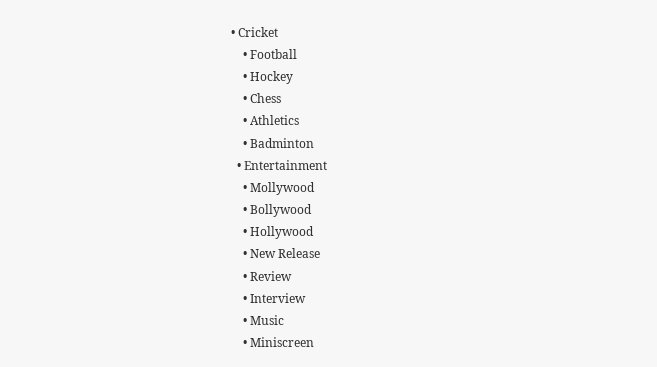• Cricket
    • Football
    • Hockey
    • Chess
    • Athletics
    • Badminton
  • Entertainment
    • Mollywood
    • Bollywood
    • Hollywood
    • New Release
    • Review
    • Interview
    • Music
    • Miniscreen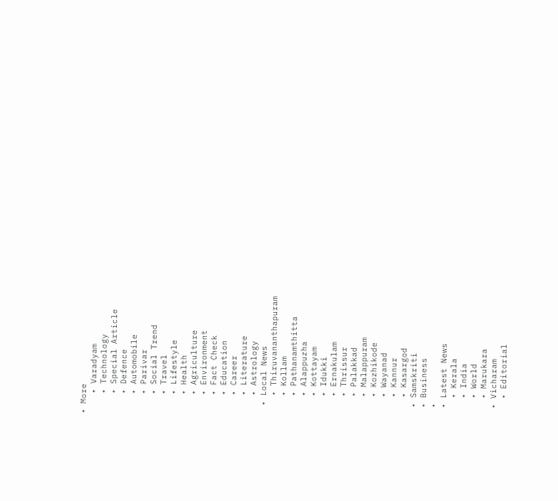• More
    • Varadyam
    • Technology
    • Special Article
    • Defence
    • Automobile
    • Parivar
    • Social Trend
    • Travel
    • Lifestyle
    • Health
    • Agriculture
    • Environment
    • Fact Check
    • Education
    • Career
    • Literature
    • Astrology
  • Local News
    • Thiruvananthapuram
    • Kollam
    • Pathanamthitta
    • Alappuzha
    • Kottayam
    • Idukki
    • Ernakulam
    • Thrissur
    • Palakkad
    • Malappuram
    • Kozhikode
    • Wayanad
    • Kannur
    • Kasargod
  • Samskriti
  • Business
  •
  • Latest News
    • Kerala
    • India
    • World
    • Marukara
  • Vicharam
    • Editorial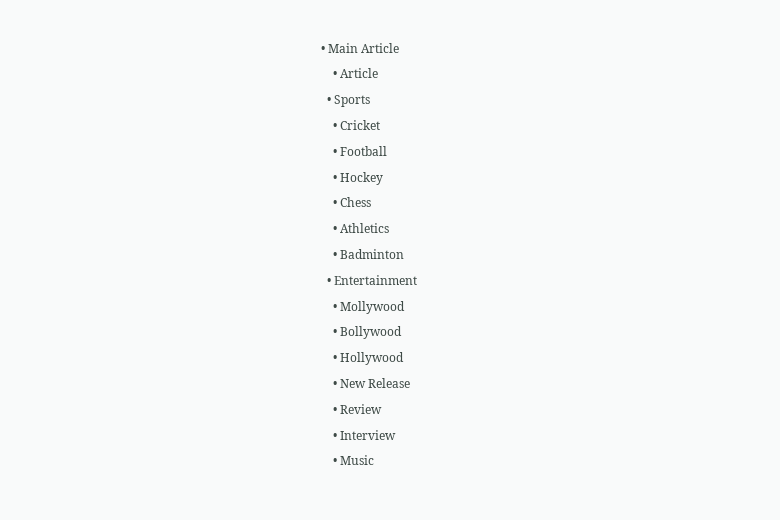• Main Article
    • Article
  • Sports
    • Cricket
    • Football
    • Hockey
    • Chess
    • Athletics
    • Badminton
  • Entertainment
    • Mollywood
    • Bollywood
    • Hollywood
    • New Release
    • Review
    • Interview
    • Music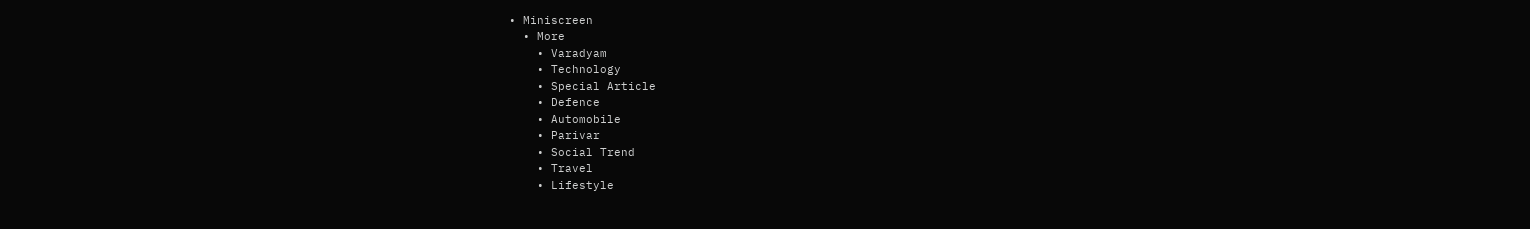• Miniscreen
  • More
    • Varadyam
    • Technology
    • Special Article
    • Defence
    • Automobile
    • Parivar
    • Social Trend
    • Travel
    • Lifestyle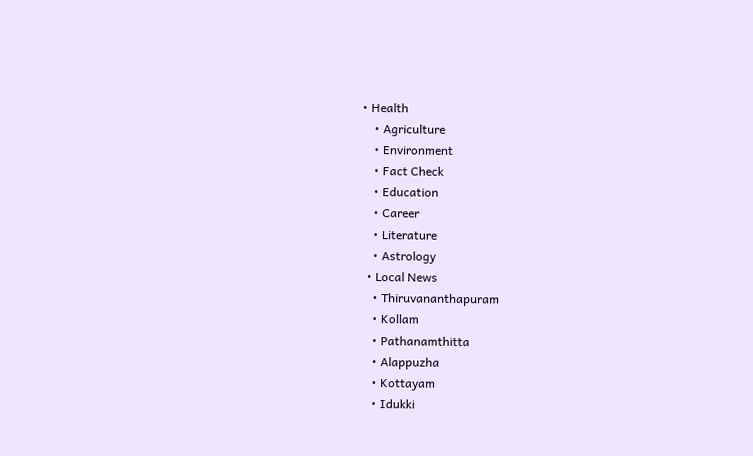• Health
    • Agriculture
    • Environment
    • Fact Check
    • Education
    • Career
    • Literature
    • Astrology
  • Local News
    • Thiruvananthapuram
    • Kollam
    • Pathanamthitta
    • Alappuzha
    • Kottayam
    • Idukki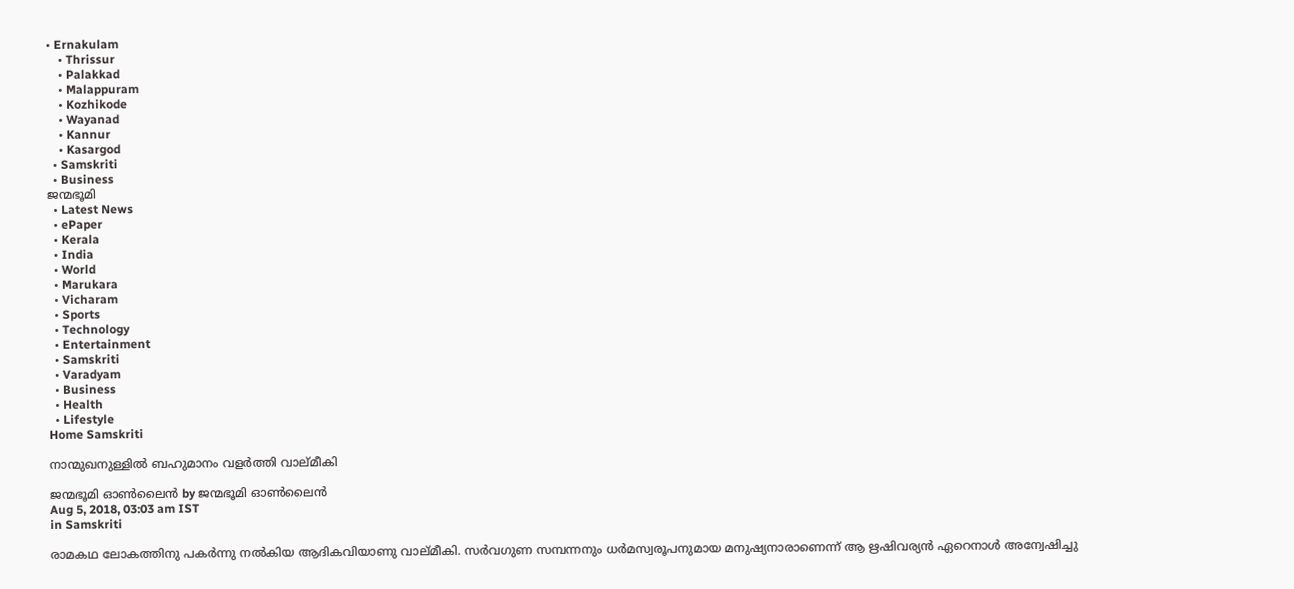• Ernakulam
    • Thrissur
    • Palakkad
    • Malappuram
    • Kozhikode
    • Wayanad
    • Kannur
    • Kasargod
  • Samskriti
  • Business
ജന്മഭൂമി
  • Latest News
  • ePaper
  • Kerala
  • India
  • World
  • Marukara
  • Vicharam
  • Sports
  • Technology
  • Entertainment
  • Samskriti
  • Varadyam
  • Business
  • Health
  • Lifestyle
Home Samskriti

നാന്മുഖനുള്ളില്‍ ബഹുമാനം വളര്‍ത്തി വാല്മീകി

ജന്മഭൂമി ഓണ്‍ലൈന്‍ by ജന്മഭൂമി ഓണ്‍ലൈന്‍
Aug 5, 2018, 03:03 am IST
in Samskriti

രാമകഥ ലോകത്തിനു പകര്‍ന്നു നല്‍കിയ ആദികവിയാണു വാല്മീകി. സര്‍വഗുണ സമ്പന്നനും ധര്‍മസ്വരൂപനുമായ മനുഷ്യനാരാണെന്ന് ആ ഋഷിവര്യന്‍ ഏറെനാള്‍ അന്വേഷിച്ചു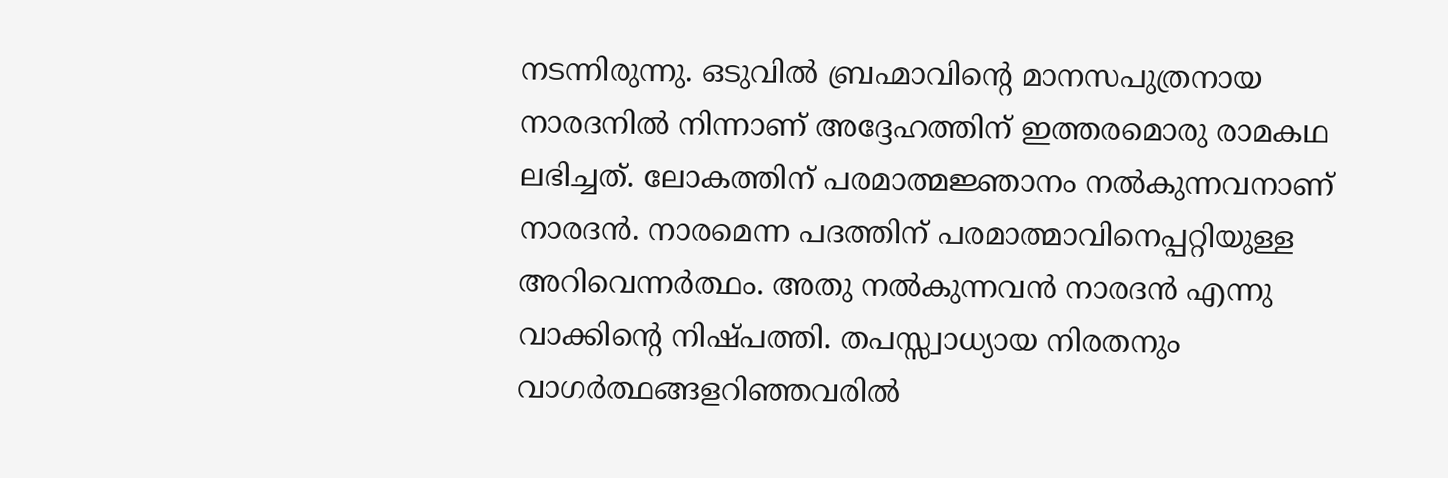നടന്നിരുന്നു. ഒടുവില്‍ ബ്രഹ്മാവിന്റെ മാനസപുത്രനായ നാരദനില്‍ നിന്നാണ് അദ്ദേഹത്തിന് ഇത്തരമൊരു രാമകഥ ലഭിച്ചത്. ലോകത്തിന് പരമാത്മജ്ഞാനം നല്‍കുന്നവനാണ് നാരദന്‍. നാരമെന്ന പദത്തിന് പരമാത്മാവിനെപ്പറ്റിയുള്ള അറിവെന്നര്‍ത്ഥം. അതു നല്‍കുന്നവന്‍ നാരദന്‍ എന്നു വാക്കിന്റെ നിഷ്പത്തി. തപസ്സ്വാധ്യായ നിരതനും വാഗര്‍ത്ഥങ്ങളറിഞ്ഞവരില്‍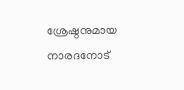ശ്രേഷ്ഠനുമായ നാരദനോട്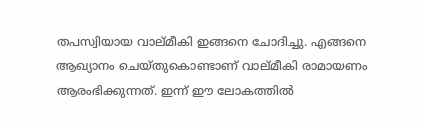തപസ്വിയായ വാല്മീകി ഇങ്ങനെ ചോദിച്ചു. എങ്ങനെ ആഖ്യാനം ചെയ്തുകൊണ്ടാണ് വാല്മീകി രാമായണം ആരംഭിക്കുന്നത്. ഇന്ന് ഈ ലോകത്തില്‍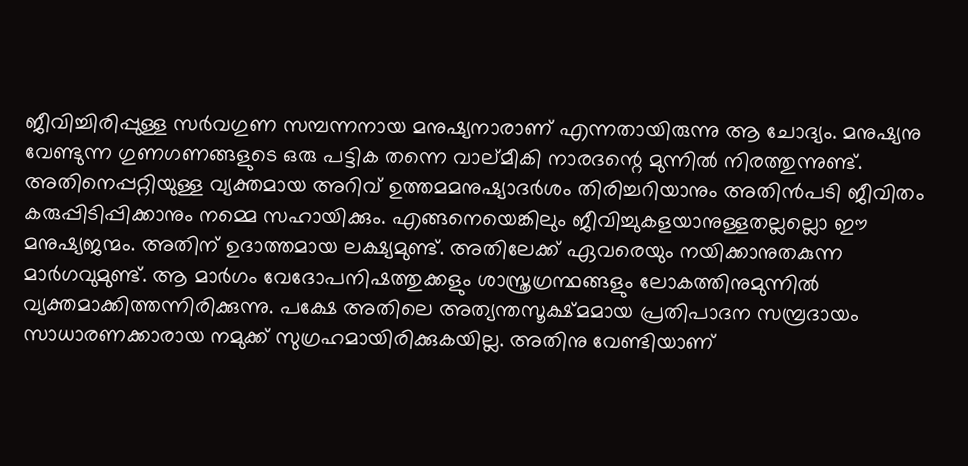ജീവിച്ചിരിപ്പുള്ള സര്‍വഗുണ സമ്പന്നനായ മനുഷ്യനാരാണ് എന്നതായിരുന്നു ആ ചോദ്യം. മനുഷ്യനു വേണ്ടുന്ന ഗുണഗണങ്ങളുടെ ഒരു പട്ടിക തന്നെ വാല്മീകി നാരദന്റെ മുന്നില്‍ നിരത്തുന്നുണ്ട്. അതിനെപ്പറ്റിയുള്ള വ്യക്തമായ അറിവ് ഉത്തമമനുഷ്യാദര്‍ശം തിരിച്ചറിയാനും അതിന്‍പടി ജീവിതം കരുപ്പിടിപ്പിക്കാനും നമ്മെ സഹായിക്കും. എങ്ങനെയെങ്കിലും ജീവിച്ചുകളയാനുള്ളതല്ലല്ലൊ ഈ മനുഷ്യജന്മം. അതിന് ഉദാത്തമായ ലക്ഷ്യമുണ്ട്. അതിലേക്ക് ഏവരെയും നയിക്കാനുതകുന്ന മാര്‍ഗവുമുണ്ട്. ആ മാര്‍ഗം വേദോപനിഷത്തുക്കളും ശാസ്ത്രഗ്രന്ഥങ്ങളും ലോകത്തിനുമുന്നില്‍ വ്യക്തമാക്കിത്തന്നിരിക്കുന്നു. പക്ഷേ അതിലെ അത്യന്തസൂക്ഷ്മമായ പ്രതിപാദന സമ്പ്രദായം സാധാരണക്കാരായ നമുക്ക് സുഗ്രഹമായിരിക്കുകയില്ല. അതിനു വേണ്ടിയാണ്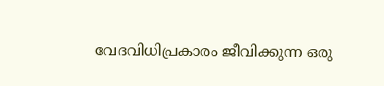വേദവിധിപ്രകാരം ജീവിക്കുന്ന ഒരു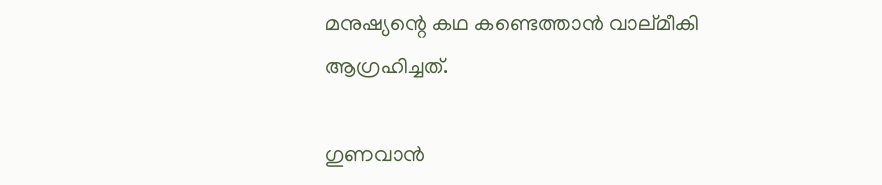മനുഷ്യന്റെ കഥ കണ്ടെത്താന്‍ വാല്മീകി ആഗ്രഹിച്ചത്.

ഗുണവാന്‍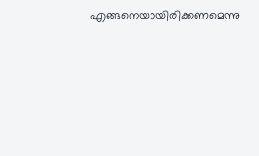എങ്ങനെയായിരിക്കണമെന്നു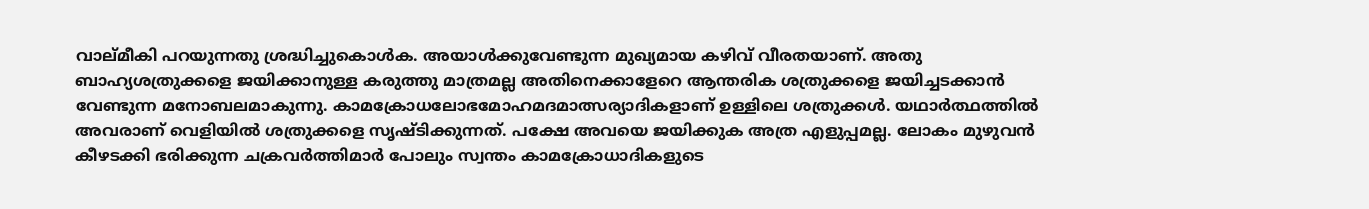വാല്മീകി പറയുന്നതു ശ്രദ്ധിച്ചുകൊള്‍ക. അയാള്‍ക്കുവേണ്ടുന്ന മുഖ്യമായ കഴിവ് വീരതയാണ്. അതു ബാഹ്യശത്രുക്കളെ ജയിക്കാനുള്ള കരുത്തു മാത്രമല്ല അതിനെക്കാളേറെ ആന്തരിക ശത്രുക്കളെ ജയിച്ചടക്കാന്‍ വേണ്ടുന്ന മനോബലമാകുന്നു. കാമക്രോധലോഭമോഹമദമാത്സര്യാദികളാണ് ഉള്ളിലെ ശത്രുക്കള്‍. യഥാര്‍ത്ഥത്തില്‍ അവരാണ് വെളിയില്‍ ശത്രുക്കളെ സൃഷ്ടിക്കുന്നത്. പക്ഷേ അവയെ ജയിക്കുക അത്ര എളുപ്പമല്ല. ലോകം മുഴുവന്‍ കീഴടക്കി ഭരിക്കുന്ന ചക്രവര്‍ത്തിമാര്‍ പോലും സ്വന്തം കാമക്രോധാദികളുടെ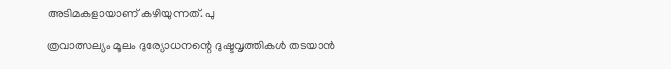അടിമകളായാണ് കഴിയുന്നത്. പു

ത്രവാത്സല്യം മൂലം ദുര്യോധനന്റെ ദുഷ്ടവൃത്തികള്‍ തടയാന്‍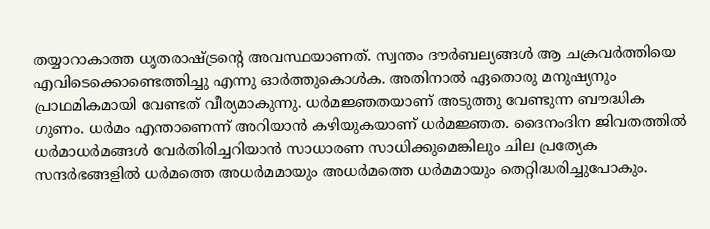തയ്യാറാകാത്ത ധൃതരാഷ്‌ട്രന്റെ അവസ്ഥയാണത്. സ്വന്തം ദൗര്‍ബല്യങ്ങള്‍ ആ ചക്രവര്‍ത്തിയെ എവിടെക്കൊണ്ടെത്തിച്ചു എന്നു ഓര്‍ത്തുകൊള്‍ക. അതിനാല്‍ ഏതൊരു മനുഷ്യനും പ്രാഥമികമായി വേണ്ടത് വീര്യമാകുന്നു. ധര്‍മജ്ഞതയാണ് അടുത്തു വേണ്ടുന്ന ബൗദ്ധിക ഗുണം. ധര്‍മം എന്താണെന്ന് അറിയാന്‍ കഴിയുകയാണ് ധര്‍മജ്ഞത. ദൈനംദിന ജിവതത്തില്‍ ധര്‍മാധര്‍മങ്ങള്‍ വേര്‍തിരിച്ചറിയാന്‍ സാധാരണ സാധിക്കുമെങ്കിലും ചില പ്രത്യേക സന്ദര്‍ഭങ്ങളില്‍ ധര്‍മത്തെ അധര്‍മമായും അധര്‍മത്തെ ധര്‍മമായും തെറ്റിദ്ധരിച്ചുപോകും.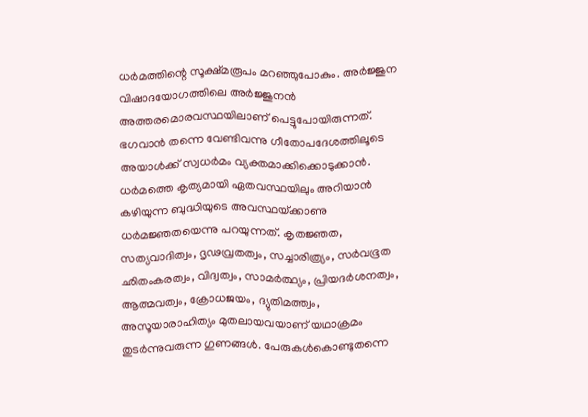ധര്‍മത്തിന്റെ സൂക്ഷ്മരൂപം മറഞ്ഞുപോകും. അര്‍ജ്ജുന വിഷാദയോഗത്തിലെ അര്‍ജ്ജുനന്‍ അത്തരമൊരവസ്ഥയിലാണ് പെട്ടുപോയിരുന്നത്. ഭഗവാന്‍ തന്നെ വേണ്ടിവന്നു ഗീതോപദേശത്തിലൂടെ അയാള്‍ക്ക് സ്വധര്‍മം വ്യക്തമാക്കിക്കൊടുക്കാന്‍. ധര്‍മത്തെ കൃത്യമായി ഏതവസ്ഥയിലും അറിയാന്‍ കഴിയുന്ന ബുദ്ധിയുടെ അവസ്ഥയ്‌ക്കാണു ധര്‍മജ്ഞതയെന്നു പറയുന്നത്. കൃതജ്ഞത, സത്യവാദിത്വം, ദൃഢവ്രതത്വം, സച്ചാരിത്ര്യം, സര്‍വഭൂത ഛിതംകരത്വം, വിദ്വത്വം, സാമര്‍ത്ഥ്യം, പ്രിയദര്‍ശനത്വം, ആത്മവത്വം, ക്രോധജയം, ദ്യുതിമത്ത്വം, അസൂയാരാഹിത്യം മുതലായവയാണ് യഥാക്രമം തുടര്‍ന്നുവരുന്ന ഗുണങ്ങള്‍. പേരുകള്‍കൊണ്ടുതന്നെ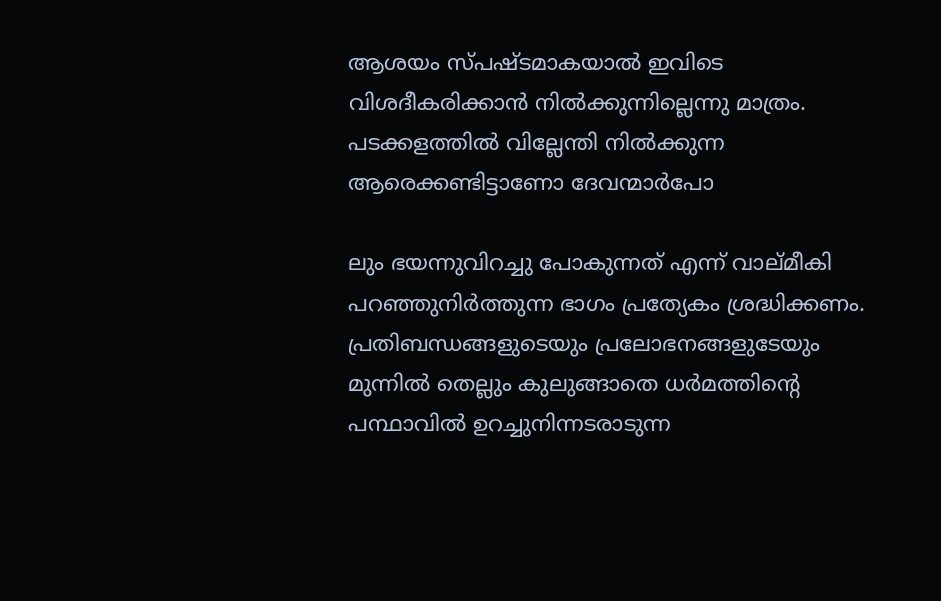ആശയം സ്പഷ്ടമാകയാല്‍ ഇവിടെ വിശദീകരിക്കാന്‍ നില്‍ക്കുന്നില്ലെന്നു മാത്രം. പടക്കളത്തില്‍ വില്ലേന്തി നില്‍ക്കുന്ന ആരെക്കണ്ടിട്ടാണോ ദേവന്മാര്‍പോ

ലും ഭയന്നുവിറച്ചു പോകുന്നത് എന്ന് വാല്മീകി പറഞ്ഞുനിര്‍ത്തുന്ന ഭാഗം പ്രത്യേകം ശ്രദ്ധിക്കണം. പ്രതിബന്ധങ്ങളുടെയും പ്രലോഭനങ്ങളുടേയും മുന്നില്‍ തെല്ലും കുലുങ്ങാതെ ധര്‍മത്തിന്റെ പന്ഥാവില്‍ ഉറച്ചുനിന്നടരാടുന്ന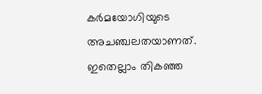കര്‍മയോഗിയുടെ അചഞ്ചലതയാണത്. ഇതെല്ലാം തികഞ്ഞ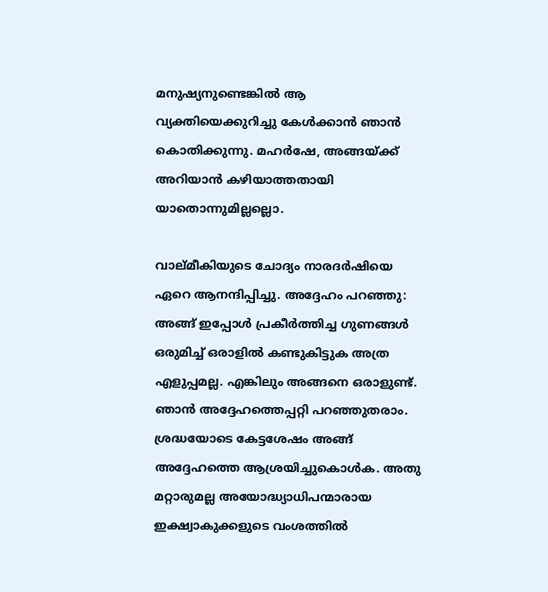മനുഷ്യനുണ്ടെങ്കില്‍ ആ വ്യക്തിയെക്കുറിച്ചു കേള്‍ക്കാന്‍ ഞാന്‍ കൊതിക്കുന്നു. മഹര്‍ഷേ, അങ്ങയ്‌ക്ക് അറിയാന്‍ കഴിയാത്തതായി യാതൊന്നുമില്ലല്ലൊ.

വാല്മീകിയുടെ ചോദ്യം നാരദര്‍ഷിയെ ഏറെ ആനന്ദിപ്പിച്ചു. അദ്ദേഹം പറഞ്ഞു: അങ്ങ് ഇപ്പോള്‍ പ്രകീര്‍ത്തിച്ച ഗുണങ്ങള്‍ ഒരുമിച്ച് ഒരാളില്‍ കണ്ടുകിട്ടുക അത്ര എളുപ്പമല്ല. എങ്കിലും അങ്ങനെ ഒരാളുണ്ട്. ഞാന്‍ അദ്ദേഹത്തെപ്പറ്റി പറഞ്ഞുതരാം. ശ്രദ്ധയോടെ കേട്ടശേഷം അങ്ങ് അദ്ദേഹത്തെ ആശ്രയിച്ചുകൊള്‍ക. അതു മറ്റാരുമല്ല അയോദ്ധ്യാധിപന്മാരായ ഇക്ഷ്വാകുക്കളുടെ വംശത്തില്‍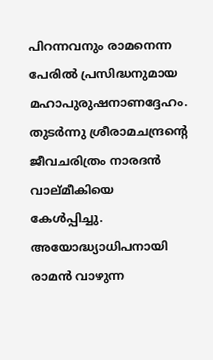പിറന്നവനും രാമനെന്ന പേരില്‍ പ്രസിദ്ധനുമായ മഹാപുരുഷനാണദ്ദേഹം. തുടര്‍ന്നു ശ്രീരാമചന്ദ്രന്റെ ജീവചരിത്രം നാരദന്‍ വാല്മീകിയെ കേള്‍പ്പിച്ചു. അയോദ്ധ്യാധിപനായി രാമന്‍ വാഴുന്ന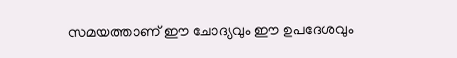സമയത്താണ് ഈ ചോദ്യവും ഈ ഉപദേശവും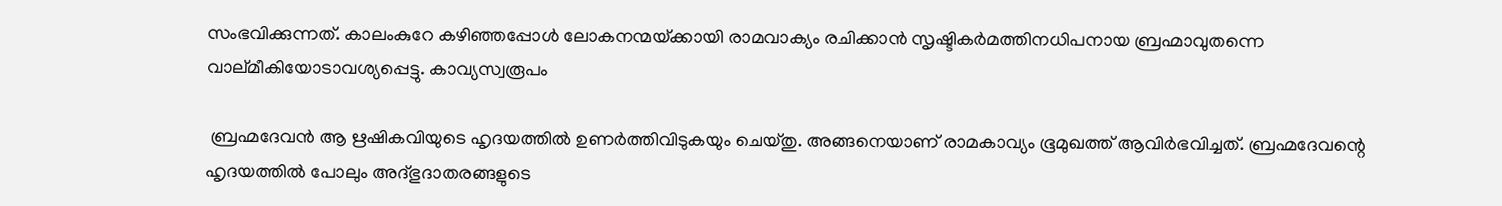സംഭവിക്കുന്നത്. കാലംകുറേ കഴിഞ്ഞപ്പോള്‍ ലോകനന്മയ്‌ക്കായി രാമവാക്യം രചിക്കാന്‍ സൃഷ്ടികര്‍മത്തിനധിപനായ ബ്രഹ്മാവുതന്നെ വാല്മീകിയോടാവശ്യപ്പെട്ടു. കാവ്യസ്വരൂപം

 ബ്രഹ്മദേവന്‍ ആ ഋഷികവിയുടെ ഹൃദയത്തില്‍ ഉണര്‍ത്തിവിടുകയും ചെയ്തു. അങ്ങനെയാണ് രാമകാവ്യം ഭൂമുഖത്ത് ആവിര്‍ഭവിച്ചത്. ബ്രഹ്മദേവന്റെ ഹൃദയത്തില്‍ പോലും അദ്ഭുദാതരങ്ങളുടെ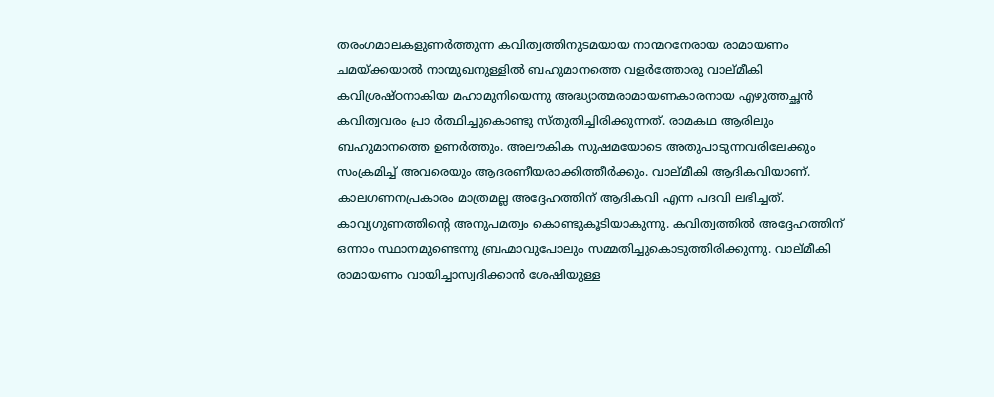തരംഗമാലകളുണര്‍ത്തുന്ന കവിത്വത്തിനുടമയായ നാന്മറനേരായ രാമായണം ചമയ്‌ക്കയാല്‍ നാന്മുഖനുള്ളില്‍ ബഹുമാനത്തെ വളര്‍ത്തോരു വാല്മീകി കവിശ്രഷ്ഠനാകിയ മഹാമുനിയെന്നു അദ്ധ്യാത്മരാമായണകാരനായ എഴുത്തച്ഛന്‍ കവിത്വവരം പ്രാ ര്‍ത്ഥിച്ചുകൊണ്ടു സ്തുതിച്ചിരിക്കുന്നത്. രാമകഥ ആരിലും ബഹുമാനത്തെ ഉണര്‍ത്തും. അലൗകിക സുഷമയോടെ അതുപാടുന്നവരിലേക്കും സംക്രമിച്ച് അവരെയും ആദരണീയരാക്കിത്തീര്‍ക്കും. വാല്മീകി ആദികവിയാണ്. കാലഗണനപ്രകാരം മാത്രമല്ല അദ്ദേഹത്തിന് ആദികവി എന്ന പദവി ലഭിച്ചത്. കാവ്യഗുണത്തിന്റെ അനുപമത്വം കൊണ്ടുകൂടിയാകുന്നു. കവിത്വത്തില്‍ അദ്ദേഹത്തിന് ഒന്നാം സ്ഥാനമുണ്ടെന്നു ബ്രഹ്മാവുപോലും സമ്മതിച്ചുകൊടുത്തിരിക്കുന്നു. വാല്മീകി രാമായണം വായിച്ചാസ്വദിക്കാന്‍ ശേഷിയുള്ള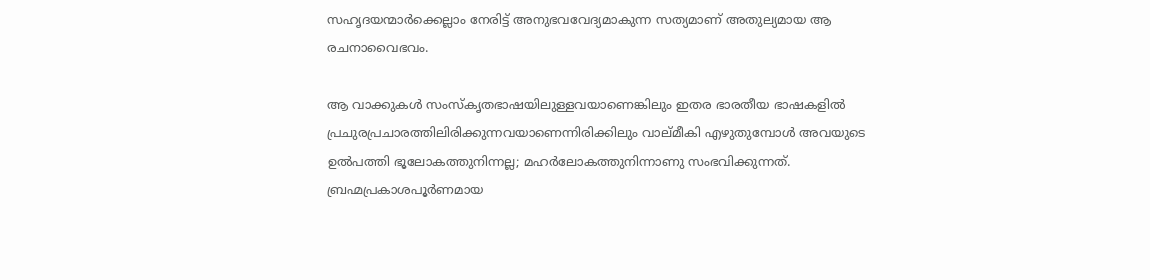സഹൃദയന്മാര്‍ക്കെല്ലാം നേരിട്ട് അനുഭവവേദ്യമാകുന്ന സത്യമാണ് അതുല്യമായ ആ രചനാവൈഭവം.

ആ വാക്കുകള്‍ സംസ്‌കൃതഭാഷയിലുള്ളവയാണെങ്കിലും ഇതര ഭാരതീയ ഭാഷകളില്‍ പ്രചുരപ്രചാരത്തിലിരിക്കുന്നവയാണെന്നിരിക്കിലും വാല്മീകി എഴുതുമ്പോള്‍ അവയുടെ ഉല്‍പത്തി ഭൂലോകത്തുനിന്നല്ല; മഹര്‍ലോകത്തുനിന്നാണു സംഭവിക്കുന്നത്. ബ്രഹ്മപ്രകാശപൂര്‍ണമായ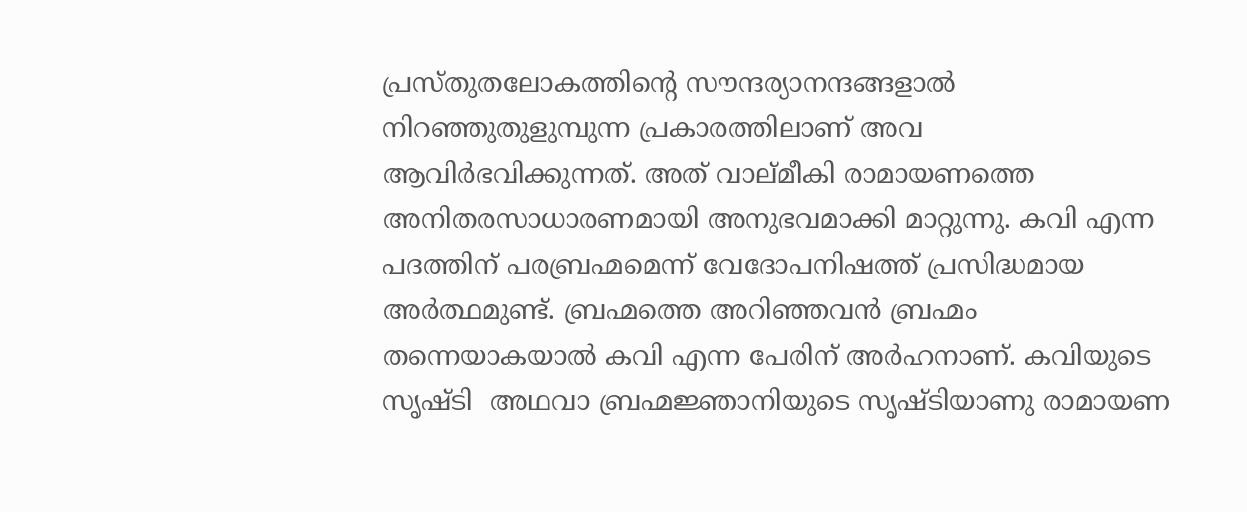പ്രസ്തുതലോകത്തിന്റെ സൗന്ദര്യാനന്ദങ്ങളാല്‍ നിറഞ്ഞുതുളുമ്പുന്ന പ്രകാരത്തിലാണ് അവ ആവിര്‍ഭവിക്കുന്നത്. അത് വാല്മീകി രാമായണത്തെ അനിതരസാധാരണമായി അനുഭവമാക്കി മാറ്റുന്നു. കവി എന്ന പദത്തിന് പരബ്രഹ്മമെന്ന് വേദോപനിഷത്ത് പ്രസിദ്ധമായ അര്‍ത്ഥമുണ്ട്. ബ്രഹ്മത്തെ അറിഞ്ഞവന്‍ ബ്രഹ്മം തന്നെയാകയാല്‍ കവി എന്ന പേരിന് അര്‍ഹനാണ്. കവിയുടെ സൃഷ്ടി  അഥവാ ബ്രഹ്മജ്ഞാനിയുടെ സൃഷ്ടിയാണു രാമായണ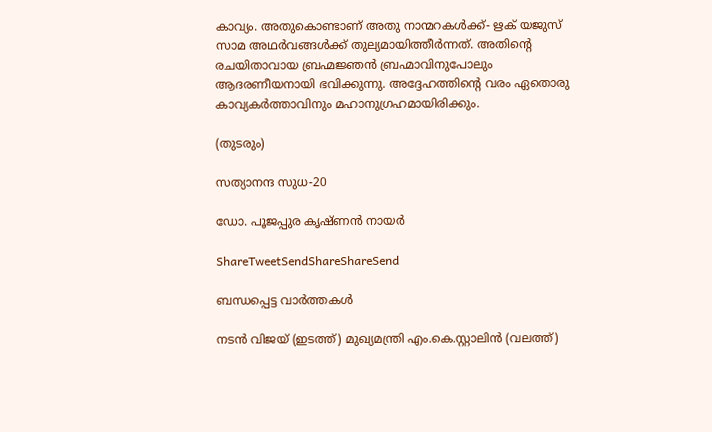കാവ്യം. അതുകൊണ്ടാണ് അതു നാന്മറകള്‍ക്ക്- ഋക് യജുസ് സാമ അഥര്‍വങ്ങള്‍ക്ക് തുല്യമായിത്തീര്‍ന്നത്. അതിന്റെ രചയിതാവായ ബ്രഹ്മജ്ഞന്‍ ബ്രഹ്മാവിനുപോലും ആദരണീയനായി ഭവിക്കുന്നു. അദ്ദേഹത്തിന്റെ വരം ഏതൊരു കാവ്യകര്‍ത്താവിനും മഹാനുഗ്രഹമായിരിക്കും.

(തുടരും)

സത്യാനന്ദ സുധ-20

ഡോ. പൂജപ്പുര കൃഷ്ണന്‍ നായര്‍

ShareTweetSendShareShareSend

ബന്ധപ്പെട്ട വാര്‍ത്തകള്‍

നടന്‍ വിജയ് (ഇടത്ത്) മുഖ്യമന്ത്രി എം.കെ.സ്റ്റാലിന്‍ (വലത്ത്)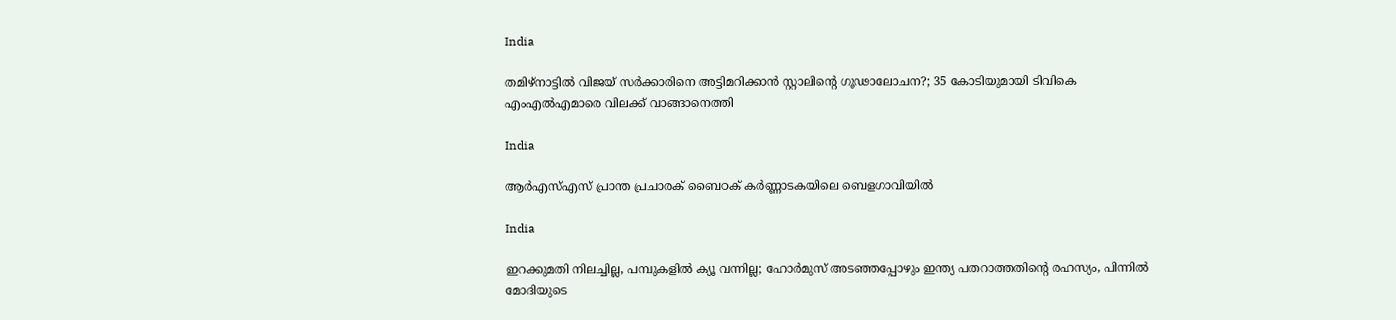India

തമിഴ്‌നാട്ടിൽ വിജയ്‌ സർക്കാരിനെ അട്ടിമറിക്കാൻ സ്റ്റാലിന്റെ ഗൂഢാലോചന?; 35 കോടിയുമായി ടിവികെ എംഎല്‍എമാരെ വിലക്ക് വാങ്ങാനെത്തി

India

ആർഎസ്എസ് പ്രാന്ത പ്രചാരക് ബൈഠക് കര്‍ണ്ണാടകയിലെ ബെളഗാവിയിൽ

India

ഇറക്കുമതി നിലച്ചില്ല, പമ്പുകളിൽ ക്യൂ വന്നില്ല; ഹോർമുസ് അടഞ്ഞപ്പോഴും ഇന്ത്യ പതറാത്തതിന്റെ രഹസ്യം, പിന്നില്‍ മോദിയുടെ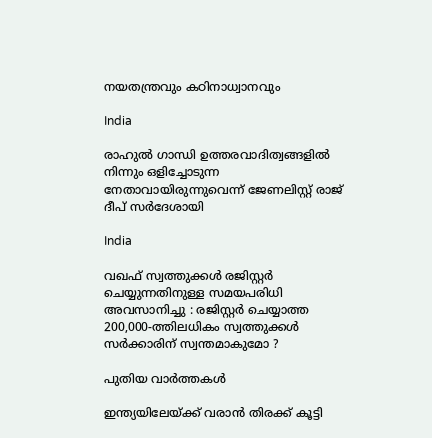നയതന്ത്രവും കഠിനാധ്വാനവും

India

രാഹുല്‍ ഗാന്ധി ഉത്തരവാദിത്വങ്ങളില്‍ നിന്നും ഒളിച്ചോടുന്ന നേതാവായിരുന്നുവെന്ന് ജേണലിസ്റ്റ് രാജ് ദീപ് സര്‍ദേശായി

India

വഖഫ് സ്വത്തുക്കൾ രജിസ്റ്റർ ചെയ്യുന്നതിനുള്ള സമയപരിധി അവസാനിച്ചു : രജിസ്റ്റർ ചെയ്യാത്ത 200,000-ത്തിലധികം സ്വത്തുക്കൾ സർക്കാരിന് സ്വന്തമാകുമോ ?

പുതിയ വാര്‍ത്തകള്‍

ഇന്ത്യയിലേയ്‌ക്ക് വരാൻ തിരക്ക് കൂട്ടി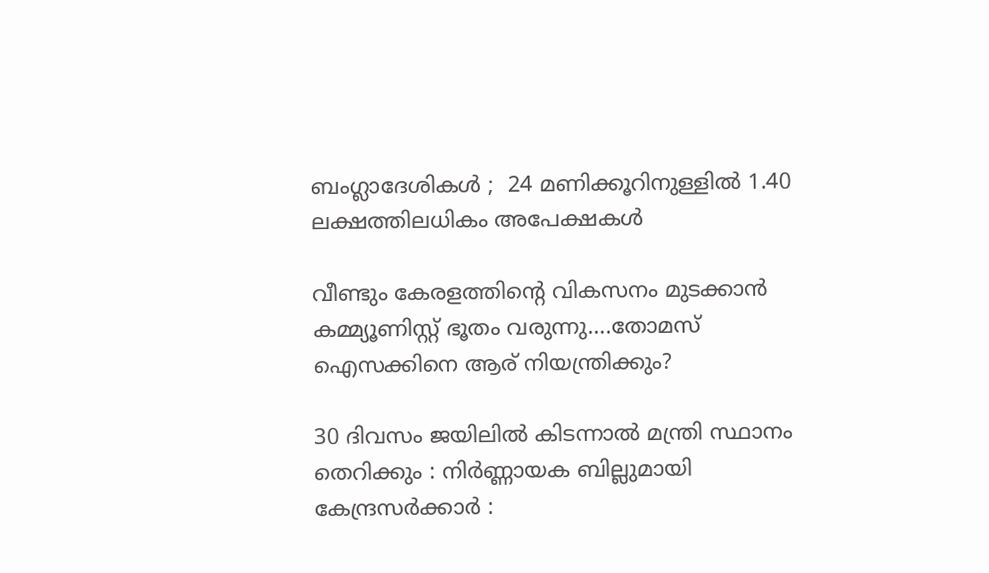ബംഗ്ലാദേശികൾ ;  24 മണിക്കൂറിനുള്ളിൽ 1.40 ലക്ഷത്തിലധികം അപേക്ഷകൾ

വീണ്ടും കേരളത്തിന്റെ വികസനം മുടക്കാന്‍ കമ്മ്യൂണിസ്റ്റ് ഭൂതം വരുന്നു….തോമസ് ഐസക്കിനെ ആര് നിയന്ത്രിക്കും?

30 ദിവസം ജയിലിൽ കിടന്നാൽ മന്ത്രി സ്ഥാനം തെറിക്കും : നിർണ്ണായക ബില്ലുമായി കേന്ദ്രസർക്കാർ :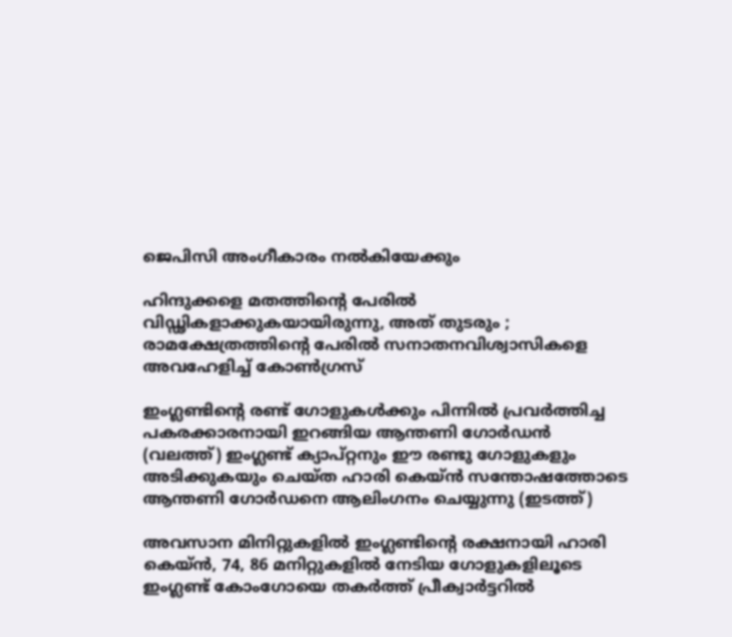ജെപിസി അംഗീകാരം നൽകിയേക്കും

ഹിന്ദുക്കളെ മതത്തിന്റെ പേരിൽ വിഡ്ഢികളാക്കുകയായിരുന്നു, അത് തുടരും ; രാമക്ഷേത്രത്തിന്റെ പേരിൽ സനാതനവിശ്വാസികളെ അവഹേളിച്ച് കോൺഗ്രസ്

ഇംഗ്ലണ്ടിന്‍റെ രണ്ട് ഗോളുകള്‍ക്കും പിന്നില്‍ പ്രവര്‍ത്തിച്ച പകരക്കാരനായി ഇറങ്ങിയ ആന്തണി ഗോര്‍ഡന്‍ (വലത്ത്) ഇംഗ്ലണ്ട് ക്യാപ്റ്റനും ഈ രണ്ടു ഗോളുകളും അടിക്കുകയും ചെയ്ത ഹാരി കെയ്ന്‍ സന്തോഷത്തോടെ ആന്തണി ഗോര്‍ഡനെ ആലിംഗനം ചെയ്യുന്നു (ഇടത്ത്)

അവസാന മിനിറ്റുകളില്‍ ഇംഗ്ലണ്ടിന്റെ രക്ഷനായി ഹാരി കെയ്ന്‍, 74, 86 മനിറ്റുകളില്‍ നേടിയ ഗോളുകളിലൂടെ ഇംഗ്ലണ്ട് കോംഗോയെ തകര്‍ത്ത് പ്രീക്വാര്‍ട്ടറില്‍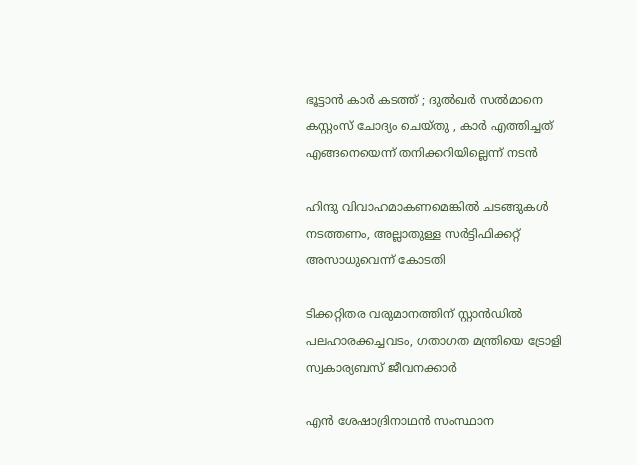ഭൂട്ടാന്‍ കാര്‍ കടത്ത് ; ദുല്‍ഖര്‍ സല്‍മാനെ കസ്റ്റംസ് ചോദ്യം ചെയ്തു , കാർ എത്തിച്ചത് എങ്ങനെയെന്ന് തനിക്കറിയില്ലെന്ന് നടൻ

ഹിന്ദു വിവാഹമാകണമെങ്കില്‍ ചടങ്ങുകള്‍ നടത്തണം, അല്ലാതുള്ള സര്‍ട്ടിഫിക്കറ്റ് അസാധുവെന്ന് കോടതി

ടിക്കറ്റിതര വരുമാനത്തിന് സ്റ്റാന്‍ഡില്‍ പലഹാരക്കച്ചവടം, ഗതാഗത മന്ത്രിയെ ട്രോളി സ്വകാര്യബസ് ജീവനക്കാര്‍

എൻ ശേഷാദ്രിനാഥൻ സംസ്ഥാന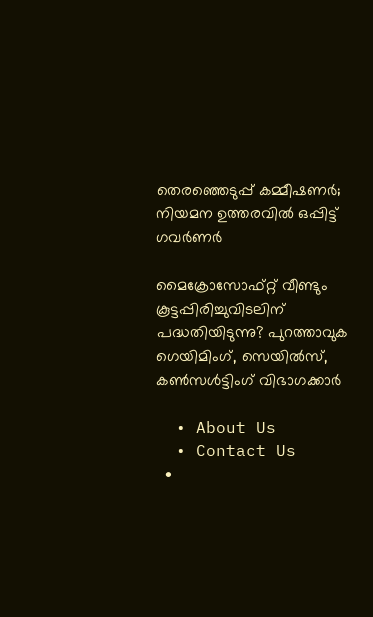തെരഞ്ഞെടുപ്പ് കമ്മീഷണർ; നിയമന ഉത്തരവിൽ ഒപ്പിട്ട് ഗവർണർ

മൈക്രോസോഫ്റ്റ് വീണ്ടും കൂട്ടപ്പിരിച്ചുവിടലിന് പദ്ധതിയിടുന്നു? പുറത്താവുക ഗെയിമിംഗ്, സെയില്‍സ്, കണ്‍സള്‍ട്ടിംഗ് വിഭാഗക്കാര്‍

  • About Us
  • Contact Us
  •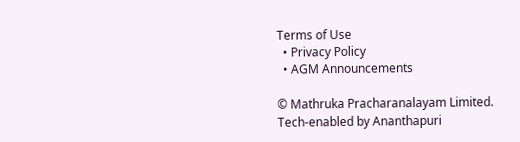Terms of Use
  • Privacy Policy
  • AGM Announcements

© Mathruka Pracharanalayam Limited.
Tech-enabled by Ananthapuri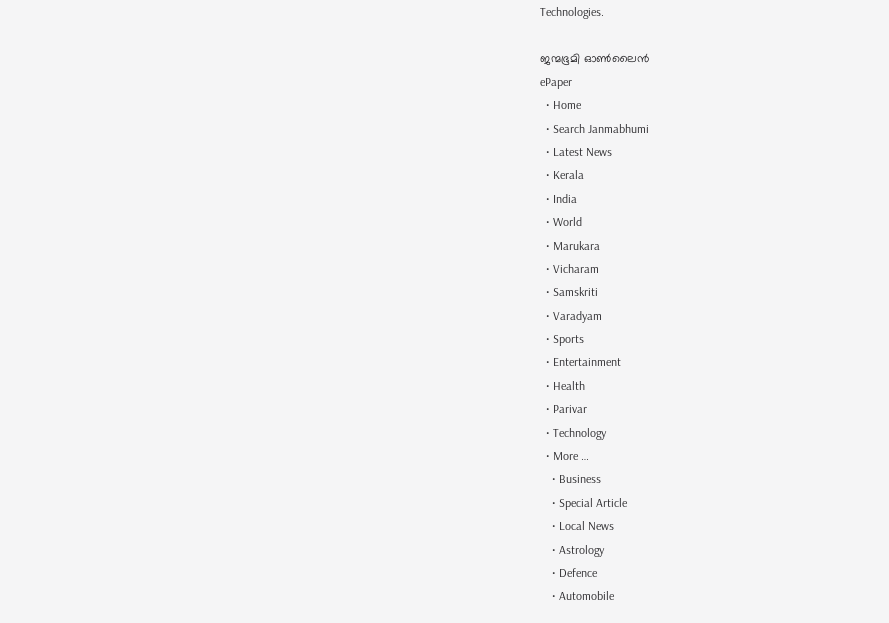Technologies.

ജന്മഭൂമി ഓണ്‍ലൈന്‍
ePaper
  • Home
  • Search Janmabhumi
  • Latest News
  • Kerala
  • India
  • World
  • Marukara
  • Vicharam
  • Samskriti
  • Varadyam
  • Sports
  • Entertainment
  • Health
  • Parivar
  • Technology
  • More …
    • Business
    • Special Article
    • Local News
    • Astrology
    • Defence
    • Automobile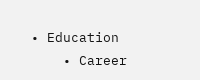• Education
    • Career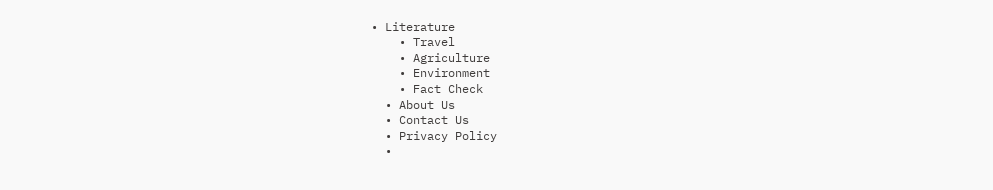• Literature
    • Travel
    • Agriculture
    • Environment
    • Fact Check
  • About Us
  • Contact Us
  • Privacy Policy
  •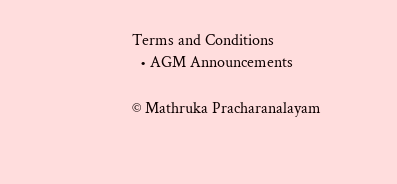Terms and Conditions
  • AGM Announcements

© Mathruka Pracharanalayam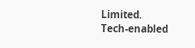Limited.
Tech-enabled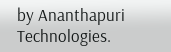by Ananthapuri Technologies.